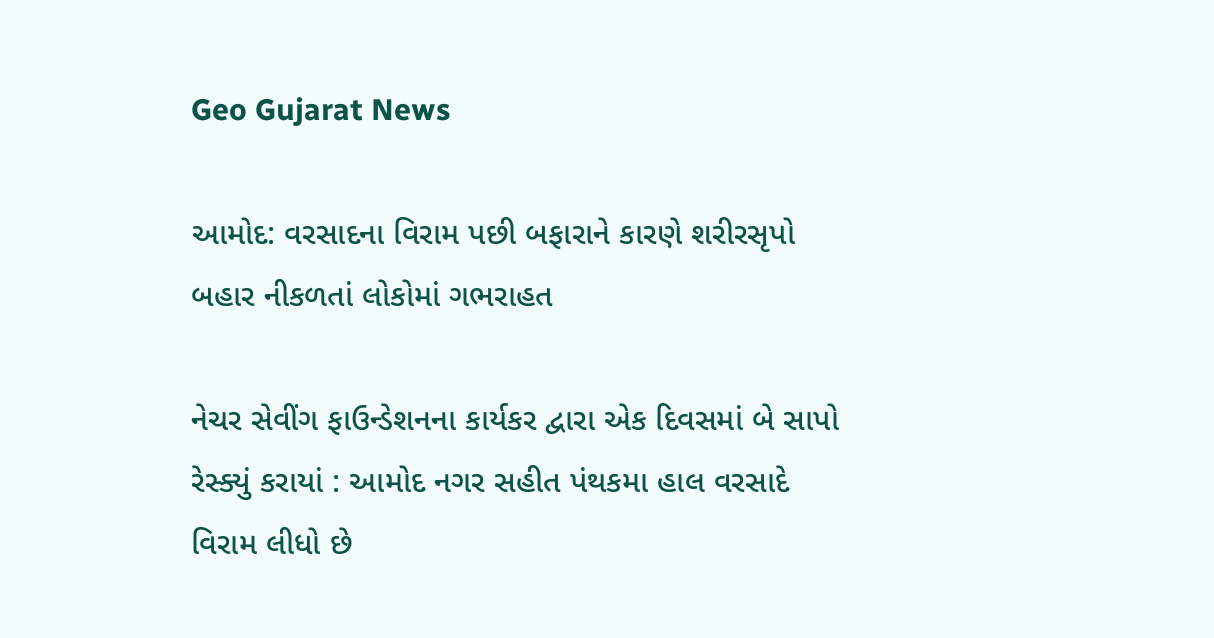Geo Gujarat News

આમોદ: વરસાદના વિરામ પછી બફારાને કારણે શરીરસૃપો બહાર નીકળતાં લોકોમાં ગભરાહત

નેચર સેવીંગ ફાઉન્ડેશનના કાર્યકર દ્વારા એક દિવસમાં બે સાપો રેસ્ક્યું કરાયાં : આમોદ નગર સહીત પંથકમા હાલ વરસાદે વિરામ લીધો છે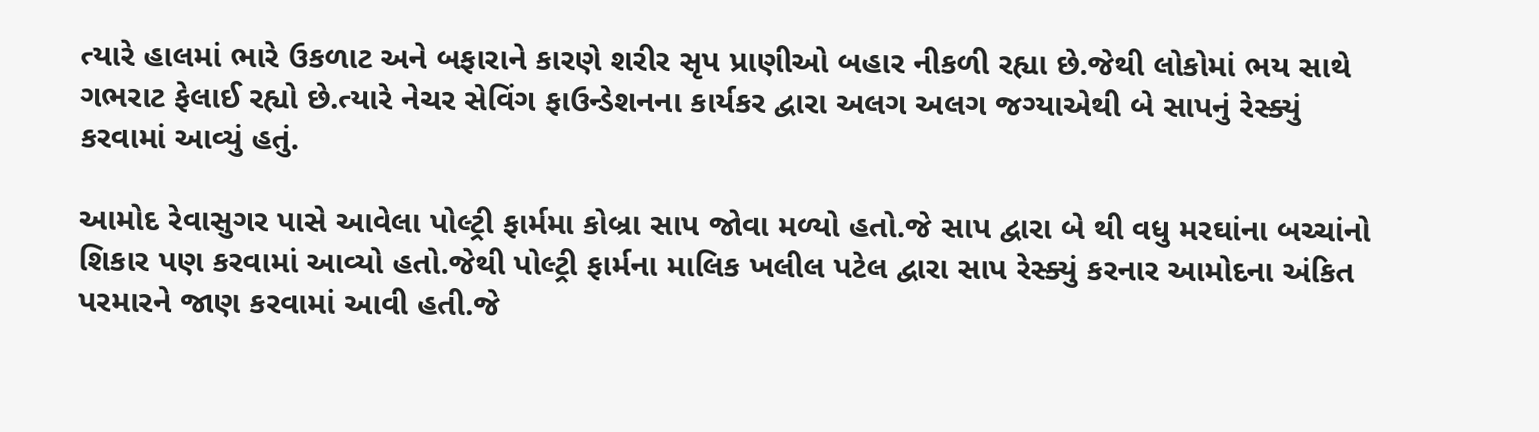ત્યારે હાલમાં ભારે ઉકળાટ અને બફારાને કારણે શરીર સૃપ પ્રાણીઓ બહાર નીકળી રહ્યા છે.જેથી લોકોમાં ભય સાથે ગભરાટ ફેલાઈ રહ્યો છે.ત્યારે નેચર સેવિંગ ફાઉન્ડેશનના કાર્યકર દ્વારા અલગ અલગ જગ્યાએથી બે સાપનું રેસ્ક્યું કરવામાં આવ્યું હતું.

આમોદ રેવાસુગર પાસે આવેલા પોલ્ટ્રી ફાર્મમા કોબ્રા સાપ જોવા મળ્યો હતો.જે સાપ દ્વારા બે થી વધુ મરઘાંના બચ્ચાંનો શિકાર પણ કરવામાં આવ્યો હતો.જેથી પોલ્ટ્રી ફાર્મના માલિક ખલીલ પટેલ દ્વારા સાપ રેસ્ક્યું કરનાર આમોદના અંકિત પરમારને જાણ કરવામાં આવી હતી.જે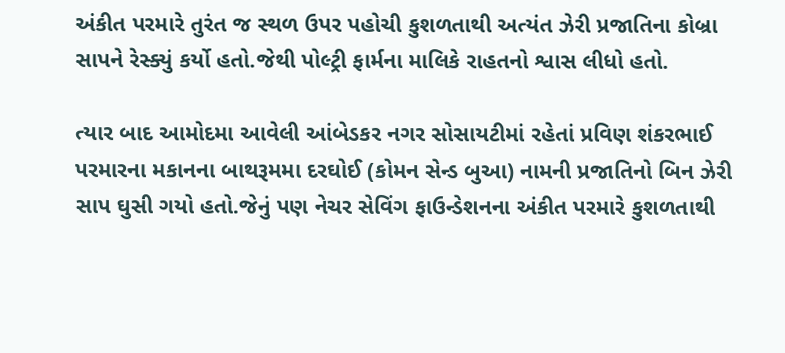અંકીત પરમારે તુરંત જ સ્થળ ઉપર પહોચી કુશળતાથી અત્યંત ઝેરી પ્રજાતિના કોબ્રા સાપને રેસ્ક્યું કર્યો હતો.જેથી પોલ્ટ્રી ફાર્મના માલિકે રાહતનો શ્વાસ લીધો હતો.

ત્યાર બાદ આમોદમા આવેલી આંબેડકર નગર સોસાયટીમાં રહેતાં પ્રવિણ શંકરભાઈ પરમારના મકાનના બાથરૂમમા દરઘોઈ (કોમન સેન્ડ બુઆ) નામની પ્રજાતિનો બિન ઝેરી સાપ ઘુસી ગયો હતો.જેનું પણ નેચર સેવિંગ ફાઉન્ડેશનના અંકીત પરમારે કુશળતાથી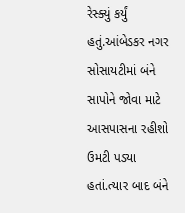રેસ્ક્યું કર્યું હતું.આંબેડકર નગર સોસાયટીમાં બંને સાપોને જોવા માટે આસપાસના રહીશો ઉમટી પડ્યા હતાં.ત્યાર બાદ બંને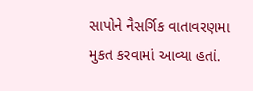સાપોને નૈસર્ગિક વાતાવરણમા મુકત કરવામાં આવ્યા હતાં.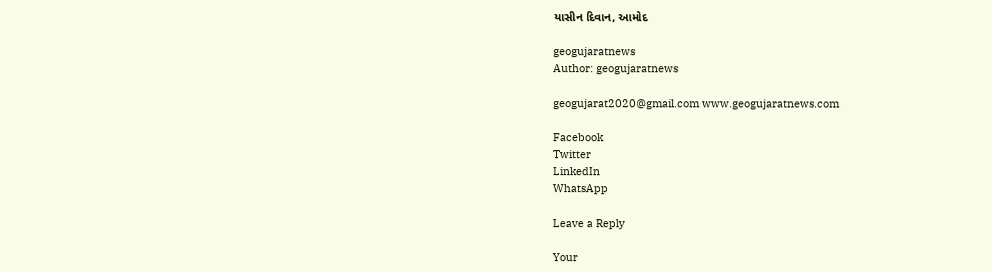યાસીન દિવાન, આમોદ

geogujaratnews
Author: geogujaratnews

geogujarat2020@gmail.com www.geogujaratnews.com

Facebook
Twitter
LinkedIn
WhatsApp

Leave a Reply

Your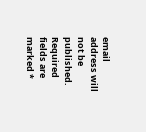email address will not be published. Required fields are marked *